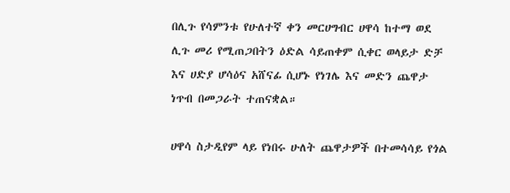በሊጉ የሳምንቱ የሁለተኛ ቀን መርሀግብር ሀዋሳ ከተማ ወደ ሊጉ መሪ የሚጠጋበትን ዕድል ሳይጠቀም ሲቀር ወላይታ ድቻ እና ሀድያ ሆሳዕና አሸናፊ ሲሆኑ የነገሌ እና መድን ጨዋታ ነጥብ በመጋራት ተጠናቋል።

ሀዋሳ ስታዲየም ላይ የነበሩ ሁለት ጨዋታዎች በተመሳሳይ የጎል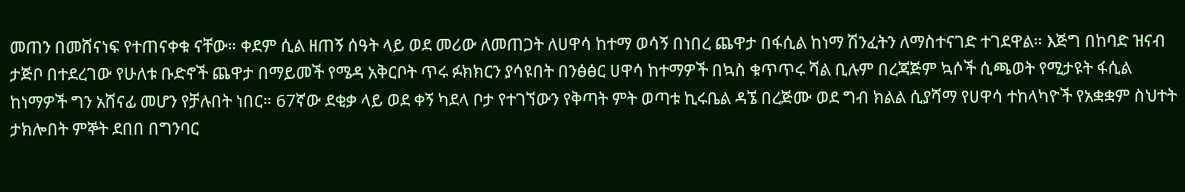መጠን በመሸናነፍ የተጠናቀቁ ናቸው። ቀደም ሲል ዘጠኝ ሰዓት ላይ ወደ መሪው ለመጠጋት ለሀዋሳ ከተማ ወሳኝ በነበረ ጨዋታ በፋሲል ከነማ ሽንፈትን ለማስተናገድ ተገደዋል። እጅግ በከባድ ዝናብ ታጅቦ በተደረገው የሁለቱ ቡድኖች ጨዋታ በማይመች የሜዳ አቅርቦት ጥሩ ፉክክርን ያሳዩበት በንፅፅር ሀዋሳ ከተማዎች በኳስ ቁጥጥሩ ሻል ቢሉም በረጃጅም ኳሶች ሲጫወት የሚታዩት ፋሲል ከነማዎች ግን አሸናፊ መሆን የቻሉበት ነበር። 67ኛው ደቂቃ ላይ ወደ ቀኝ ካደላ ቦታ የተገኘውን የቅጣት ምት ወጣቱ ኪሩቤል ዳኜ በረጅሙ ወደ ግብ ክልል ሲያሻማ የሀዋሳ ተከላካዮች የአቋቋም ስህተት ታክሎበት ምኞት ደበበ በግንባር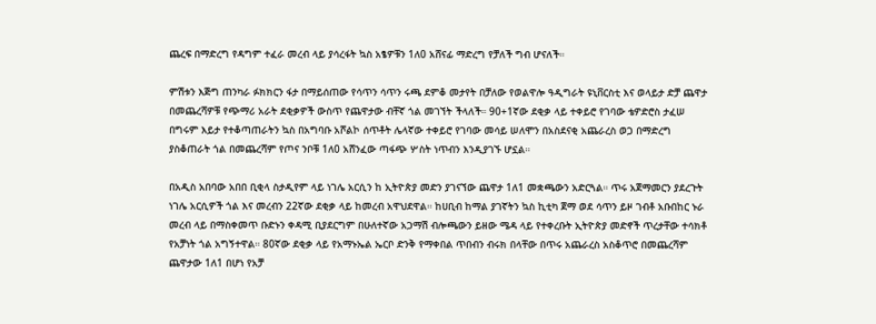ጨረፍ በማድረግ የዳግም ተፈራ መረብ ላይ ያሳረፋት ኳስ አፄዎቹን 1ለ0 አሸናፊ ማድረግ የቻለች ግብ ሆናለች።

ምሽቱን እጅግ ጠንካራ ፉክክርን ፋታ በማይሰጠው የሳጥን ሳጥን ሩጫ ደምቆ መታየት በቻለው የወልዋሎ ዓዲግራት ዩኒቨርስቲ እና ወላይታ ድቻ ጨዋታ በመጨረሻዎቹ የጭማሪ አራት ደቂቃዎች ውስጥ የጨዋታው ብቸኛ ጎል መገኘት ችላለች። 90+1ኛው ደቂቃ ላይ ተቀይሮ የገባው ቴዎድሮስ ታፈሠ በግሩም እይታ የተቆጣጠራትን ኳስ በአግባቡ አሾልኮ ሰጥቶት ሌላኛው ተቀይሮ የገባው መሳይ ሠለሞን በአስደናቂ አጨራረስ ወጋ በማድረግ ያስቆጠራት ጎል በመጨረሻም የጦና ንቦቹ 1ለ0 አሸንፈው ጣፋጭ ሦስት ነጥብን እንዲያገኙ ሆኗል።

በአዲስ አበባው አበበ ቢቂላ ስታዲየም ላይ ነገሌ አርሲን ከ ኢትዮጵያ መድን ያገናኘው ጨዋታ 1ለ1 መቋጫውን አድርጓል። ጥሩ አጀማመርን ያደረጉት ነገሌ አርሲዎች ጎል እና መረብን 22ኛው ደቂቃ ላይ ከመረብ አዋህደዋል። ከሀቢብ ከማል ያገኛትን ኳስ ኪቲካ ጀማ ወደ ሳጥን ይዞ ገብቶ አቡበከር ኑራ መረብ ላይ በማስቀመጥ ቡድኑን ቀዳሚ ቢያደርግም በሁለተኛው አጋማሽ ብሎጫውን ይዘው ሜዳ ላይ የተቀረቡት ኢትዮጵያ መድኖች ጥረታቸው ተሳክቶ የአቻነት ጎል አግኝተዋል። 80ኛው ደቂቃ ላይ የአማኑኤል ኤርቦ ድንቅ የማቀበል ጥበብን ብሩክ በላቸው በጥሩ አጨራረስ አስቆጥሮ በመጨረሻም ጨዋታው 1ለ1 በሆነ የአቻ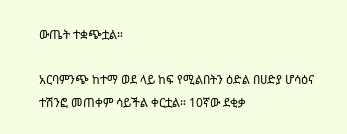ውጤት ተቋጭቷል።

አርባምንጭ ከተማ ወደ ላይ ከፍ የሚልበትን ዕድል በሀድያ ሆሳዕና ተሽንፎ መጠቀም ሳይችል ቀርቷል። 10ኛው ደቂቃ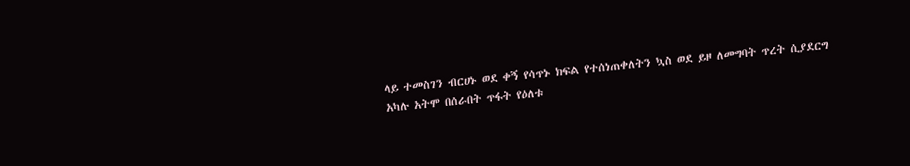ላይ ተመስገን ብርሀኑ ወደ ቀኝ የሳጥኑ ክፍል የተሰነጠቀለትን ኳስ ወደ ይዞ ለመግባት ጥረት ሲያደርግ አካሉ አትሞ በሰራበት ጥፋት የዕለቱ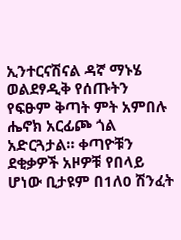ኢንተርናሽናል ዳኛ ማኑሄ ወልደፃዲቅ የሰጡትን የፍፁም ቅጣት ምት አምበሉ ሔኖክ አርፊጮ ጎል አድርጓታል። ቀጣዮቹን ደቂቃዎች አዞዎቹ የበላይ ሆነው ቢታዩም በ1ለ0 ሽንፈት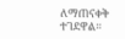ለማጠናቀቅ ተገደዋል።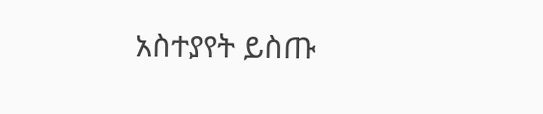አስተያየት ይስጡ